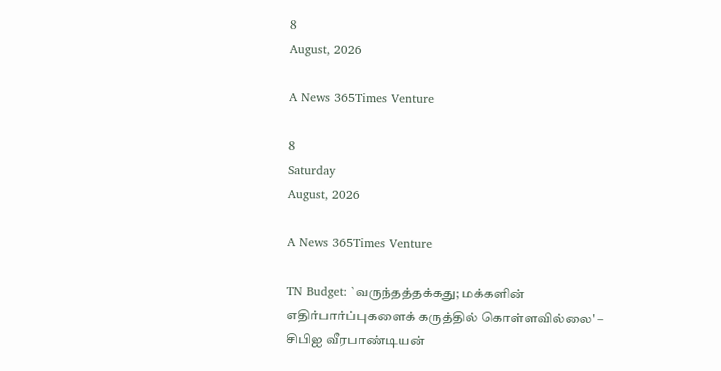8
August, 2026

A News 365Times Venture

8
Saturday
August, 2026

A News 365Times Venture

TN Budget: `வருந்தத்தக்கது; மக்களின் எதிர்பார்ப்புகளைக் கருத்தில் கொள்ளவில்லை' – சிபிஐ வீரபாண்டியன்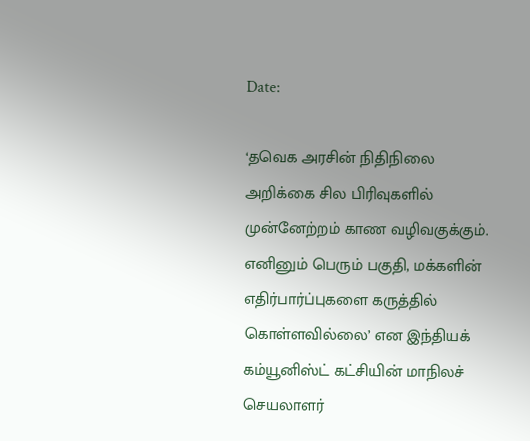Date:

‘தவெக அரசின் நிதிநிலை அறிக்கை சில பிரிவுகளில் முன்னேற்றம் காண வழிவகுக்கும். எனினும் பெரும் பகுதி, மக்களின் எதிர்பார்ப்புகளை கருத்தில் கொள்ளவில்லை’ என இந்தியக் கம்யூனிஸ்ட் கட்சியின் மாநிலச் செயலாளர்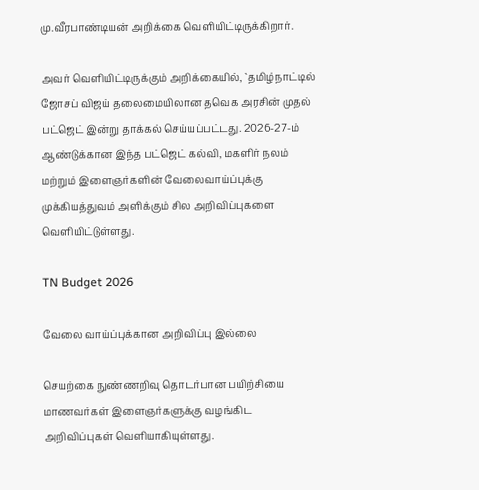மு.வீரபாண்டியன் அறிக்கை வெளியிட்டிருக்கிறார்.

அவர் வெளியிட்டிருக்கும் அறிக்கையில், `தமிழ்நாட்டில் ஜோசப் விஜய் தலைமையிலான தவெக அரசின் முதல் பட்ஜெட் இன்று தாக்கல் செய்யப்பட்டது. 2026-27-ம் ஆண்டுக்கான இந்த பட்ஜெட் கல்வி, மகளிர் நலம் மற்றும் இளைஞர்களின் வேலைவாய்ப்புக்கு முக்கியத்துவம் அளிக்கும் சில அறிவிப்புகளை வெளியிட்டுள்ளது.

TN Budget 2026

வேலை வாய்ப்புக்கான அறிவிப்பு இல்லை

செயற்கை நுண்ணறிவு தொடர்பான பயிற்சியை மாணவர்கள் இளைஞர்களுக்கு வழங்கிட அறிவிப்புகள் வெளியாகியுள்ளது.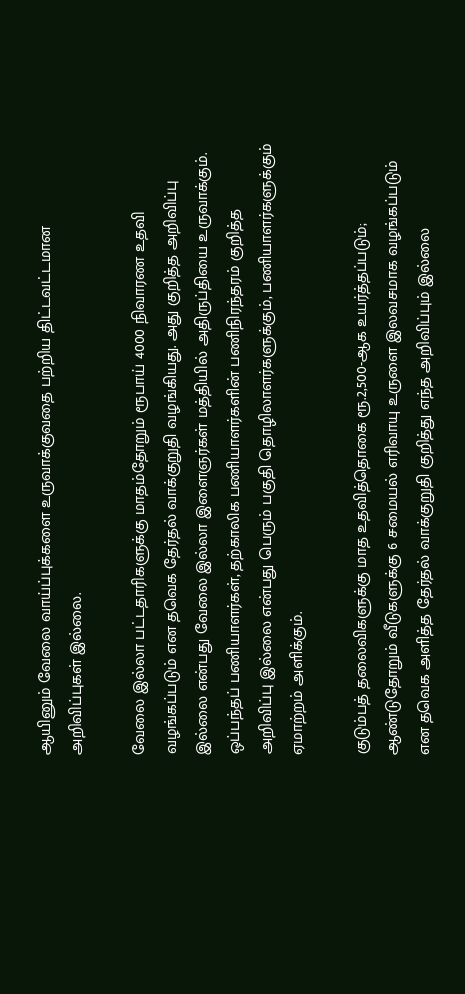ஆயினும் வேலை வாய்ப்புக்களை உருவாக்குவதை பற்றிய திட்டவட்டமான அறிவிப்புகள் இல்லை.

வேலை இல்லா பட்டதாரிகளுக்கு மாதம்தோறும் ரூபாய் 4000 நிவாரண உதவி வழங்கப்படும் என தவெக தேர்தல் வாக்குறுதி வழங்கியது. அது குறித்த அறிவிப்பு இல்லை என்பது வேலை இல்லா இளைஞர்கள் மத்தியில் அதிருப்தியை உருவாக்கும். ஒப்பந்தப் பணியாளர்கள், தற்காலிக பணியாளர்களின் பணிநிரந்தரம் குறித்த அறிவிப்பு இல்லை என்பது பெரும் பகுதி தொழிலாளர்களுக்கும், பணியாளர்களுக்கும் ஏமாற்றம் அளிக்கும்.

குடும்பத் தலைவிகளுக்கு மாத உதவித்தொகை ரூ.2,500-ஆக உயர்த்தப்படும்; ஆண்டுதோறும் வீடுகளுக்கு 6 சமையல் எரிவாயு உருளை இலவசமாக வழங்கப்படும் என தவெக அளித்த தேர்தல் வாக்குறுதி குறித்து எந்த அறிவிப்பும் இல்லை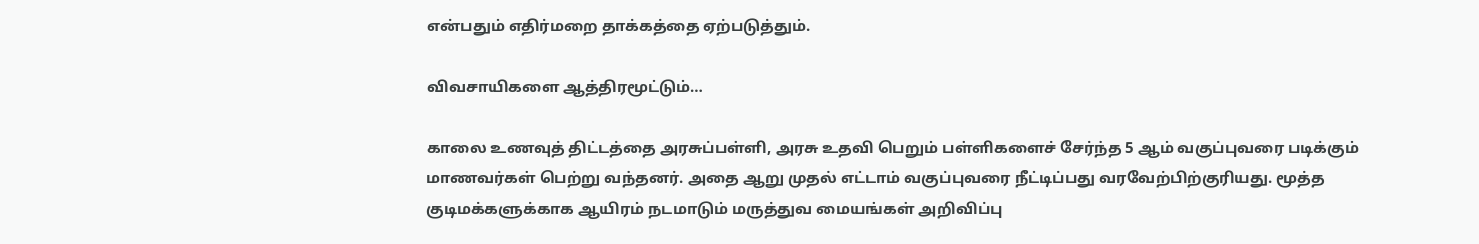என்பதும் எதிர்மறை தாக்கத்தை ஏற்படுத்தும்.

விவசாயிகளை ஆத்திரமூட்டும்…

காலை உணவுத் திட்டத்தை அரசுப்பள்ளி, அரசு உதவி பெறும் பள்ளிகளைச் சேர்ந்த 5 ஆம் வகுப்புவரை படிக்கும் மாணவர்கள் பெற்று வந்தனர். அதை ஆறு முதல் எட்டாம் வகுப்புவரை நீட்டிப்பது வரவேற்பிற்குரியது. மூத்த குடிமக்களுக்காக ஆயிரம் நடமாடும் மருத்துவ மையங்கள் அறிவிப்பு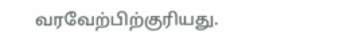வரவேற்பிற்குரியது.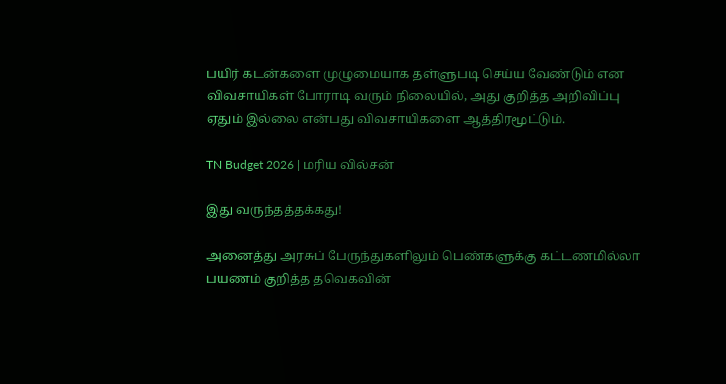பயிர் கடன்களை முழுமையாக தள்ளுபடி செய்ய வேண்டும் என விவசாயிகள் போராடி வரும் நிலையில், அது குறித்த அறிவிப்பு ஏதும் இல்லை என்பது விவசாயிகளை ஆத்திரமூட்டும்.

TN Budget 2026 | மரிய வில்சன்

இது வருந்தத்தக்கது!

அனைத்து அரசுப் பேருந்துகளிலும் பெண்களுக்கு கட்டணமில்லா பயணம் குறித்த தவெகவின்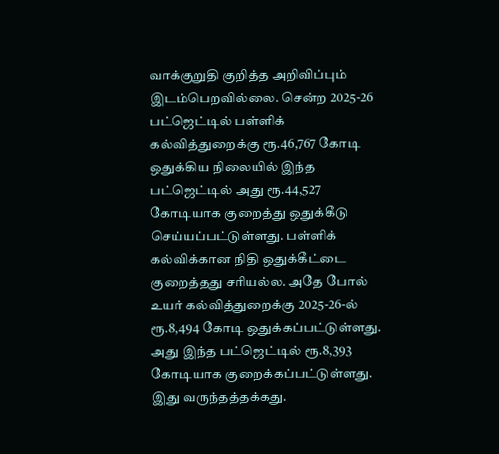வாக்குறுதி குறித்த அறிவிப்பும் இடம்பெறவில்லை. சென்ற 2025-26 பட்ஜெட்டில் பள்ளிக் கல்வித்துறைக்கு ரூ.46,767 கோடி ஒதுக்கிய நிலையில் இந்த பட்ஜெட்டில் அது ரூ.44,527 கோடியாக குறைத்து ஒதுக்கீடு செய்யப்பட்டுள்ளது. பள்ளிக் கல்விக்கான நிதி ஒதுக்கீட்டை குறைத்தது சரியல்ல. அதே போல் உயர் கல்வித்துறைக்கு 2025-26-ல் ரூ.8,494 கோடி ஒதுக்கப்பட்டுள்ளது. அது இந்த பட்ஜெட்டில் ரூ.8,393 கோடியாக குறைக்கப்பட்டுள்ளது. இது வருந்தத்தக்கது.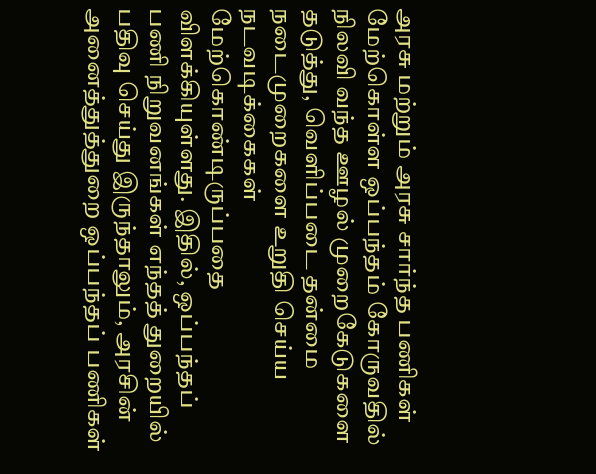அரசு மற்றும் அரசு சார்ந்த பணிகள் மேற்கொள்ள ஒப்பந்தம் கோருவதில் நிலவி வந்த ஊழல் முறைகேடுகளை தடுத்து, வெளிப்படை தன்மை நடைமுறைகளை உறுதி செய்ய நடவடிக்கைகள் மேற்கொண்டிருப்பதை விளக்கியுள்ளது. இதில், ஒப்பந்தப் பணி நிறுவனங்கள் எந்தத் துறையில் பதிவு செய்து இருந்தாலும், அரசின் அனைத்துத்துறை ஒப்பந்தப் பணிகள்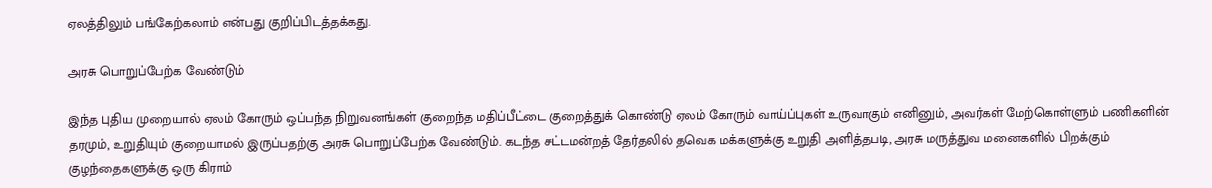ஏலத்திலும் பங்கேற்கலாம் என்பது குறிப்பிடத்தக்கது.

அரசு பொறுப்பேற்க வேண்டும்

இந்த புதிய முறையால் ஏலம் கோரும் ஒப்பந்த நிறுவனங்கள் குறைந்த மதிப்பீட்டை குறைத்துக் கொண்டு ஏலம் கோரும் வாய்ப்புகள் உருவாகும் எனினும், அவர்கள் மேற்கொள்ளும் பணிகளின் தரமும், உறுதியும் குறையாமல் இருப்பதற்கு அரசு பொறுப்பேற்க வேண்டும். கடந்த சட்டமன்றத் தேர்தலில் தவெக மக்களுக்கு உறுதி அளித்தபடி, அரசு மருத்துவ மனைகளில் பிறக்கும் குழந்தைகளுக்கு ஒரு கிராம்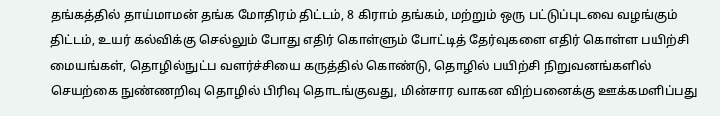தங்கத்தில் தாய்மாமன் தங்க மோதிரம் திட்டம், 8 கிராம் தங்கம், மற்றும் ஒரு பட்டுப்புடவை வழங்கும் திட்டம், உயர் கல்விக்கு செல்லும் போது எதிர் கொள்ளும் போட்டித் தேர்வுகளை எதிர் கொள்ள பயிற்சி மையங்கள், தொழில்நுட்ப வளர்ச்சியை கருத்தில் கொண்டு, தொழில் பயிற்சி நிறுவனங்களில் செயற்கை நுண்ணறிவு தொழில் பிரிவு தொடங்குவது, மின்சார வாகன விற்பனைக்கு ஊக்கமளிப்பது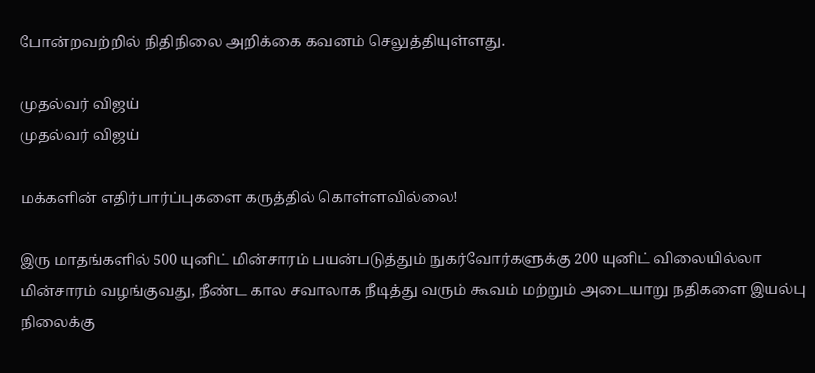போன்றவற்றில் நிதிநிலை அறிக்கை கவனம் செலுத்தியுள்ளது.

முதல்வர் விஜய்
முதல்வர் விஜய்

மக்களின் எதிர்பார்ப்புகளை கருத்தில் கொள்ளவில்லை!

இரு மாதங்களில் 500 யுனிட் மின்சாரம் பயன்படுத்தும் நுகர்வோர்களுக்கு 200 யுனிட் விலையில்லா மின்சாரம் வழங்குவது, நீண்ட கால சவாலாக நீடித்து வரும் கூவம் மற்றும் அடையாறு நதிகளை இயல்பு நிலைக்கு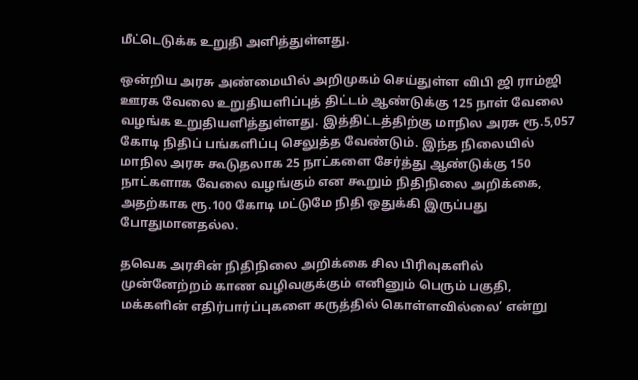மீட்டெடுக்க உறுதி அளித்துள்ளது.

ஒன்றிய அரசு அண்மையில் அறிமுகம் செய்துள்ள விபி ஜி ராம்ஜி ஊரக வேலை உறுதியளிப்புத் திட்டம் ஆண்டுக்கு 125 நாள் வேலை வழங்க உறுதியளித்துள்ளது. இத்திட்டத்திற்கு மாநில அரசு ரூ.5,057 கோடி நிதிப் பங்களிப்பு செலுத்த வேண்டும். இந்த நிலையில் மாநில அரசு கூடுதலாக 25 நாட்களை சேர்த்து ஆண்டுக்கு 150 நாட்களாக வேலை வழங்கும் என கூறும் நிதிநிலை அறிக்கை, அதற்காக ரூ.100 கோடி மட்டுமே நிதி ஒதுக்கி இருப்பது போதுமானதல்ல.

தவெக அரசின் நிதிநிலை அறிக்கை சில பிரிவுகளில் முன்னேற்றம் காண வழிவகுக்கும் எனினும் பெரும் பகுதி, மக்களின் எதிர்பார்ப்புகளை கருத்தில் கொள்ளவில்லை’ என்று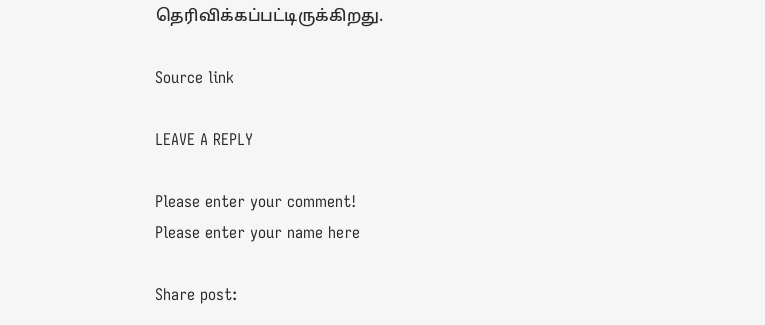தெரிவிக்கப்பட்டிருக்கிறது.

Source link

LEAVE A REPLY

Please enter your comment!
Please enter your name here

Share post: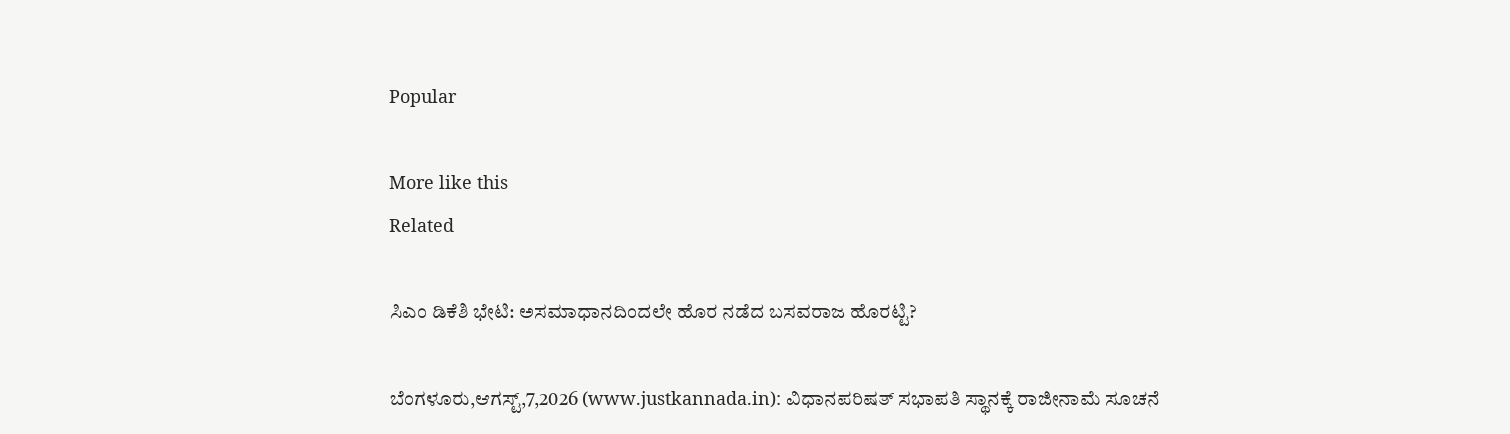Popular

More like this
Related

ಸಿಎಂ ಡಿಕೆಶಿ ಭೇಟಿ: ಅಸಮಾಧಾನದಿಂದಲೇ ಹೊರ ನಡೆದ ಬಸವರಾಜ ಹೊರಟ್ಟಿ?

ಬೆಂಗಳೂರು,ಆಗಸ್ಟ್,7,2026 (www.justkannada.in): ವಿಧಾನಪರಿಷತ್ ಸಭಾಪತಿ ಸ್ಥಾನಕ್ಕೆ ರಾಜೀನಾಮೆ ಸೂಚನೆ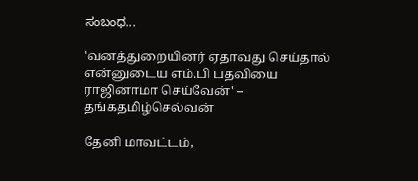ಸಂಬಂಧ...

'வனத்துறையினர் ஏதாவது செய்தால் என்னுடைய எம்.பி பதவியை ராஜினாமா செய்வேன்' – தங்கதமிழ்செல்வன்

தேனி மாவட்டம்,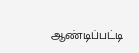ஆண்டிப்பட்டி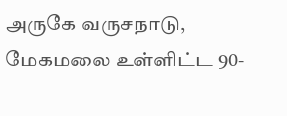அருகே வருசநாடு, மேகமலை உள்ளிட்ட 90-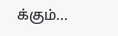க்கும்...